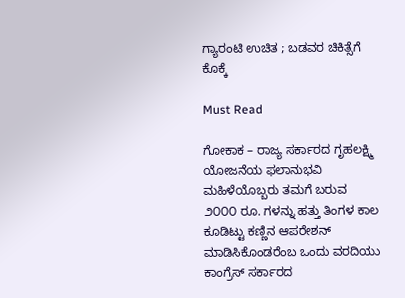ಗ್ಯಾರಂಟಿ ಉಚಿತ ; ಬಡವರ ಚಿಕಿತ್ಸೆಗೆ ಕೊಕ್ಕೆ

Must Read

ಗೋಕಾಕ – ರಾಜ್ಯ ಸರ್ಕಾರದ ಗೃಹಲಕ್ಷ್ಮಿ ಯೋಜನೆಯ ಫಲಾನುಭವಿ ಮಹಿಳೆಯೊಬ್ಬರು ತಮಗೆ ಬರುವ ೨೦೦೦ ರೂ. ಗಳನ್ನು ಹತ್ತು ತಿಂಗಳ ಕಾಲ ಕೂಡಿಟ್ಟು ಕಣ್ಣಿನ ಆಪರೇಶನ್ ಮಾಡಿಸಿಕೊಂಡರೆಂಬ ಒಂದು ವರದಿಯು ಕಾಂಗ್ರೆಸ್ ಸರ್ಕಾರದ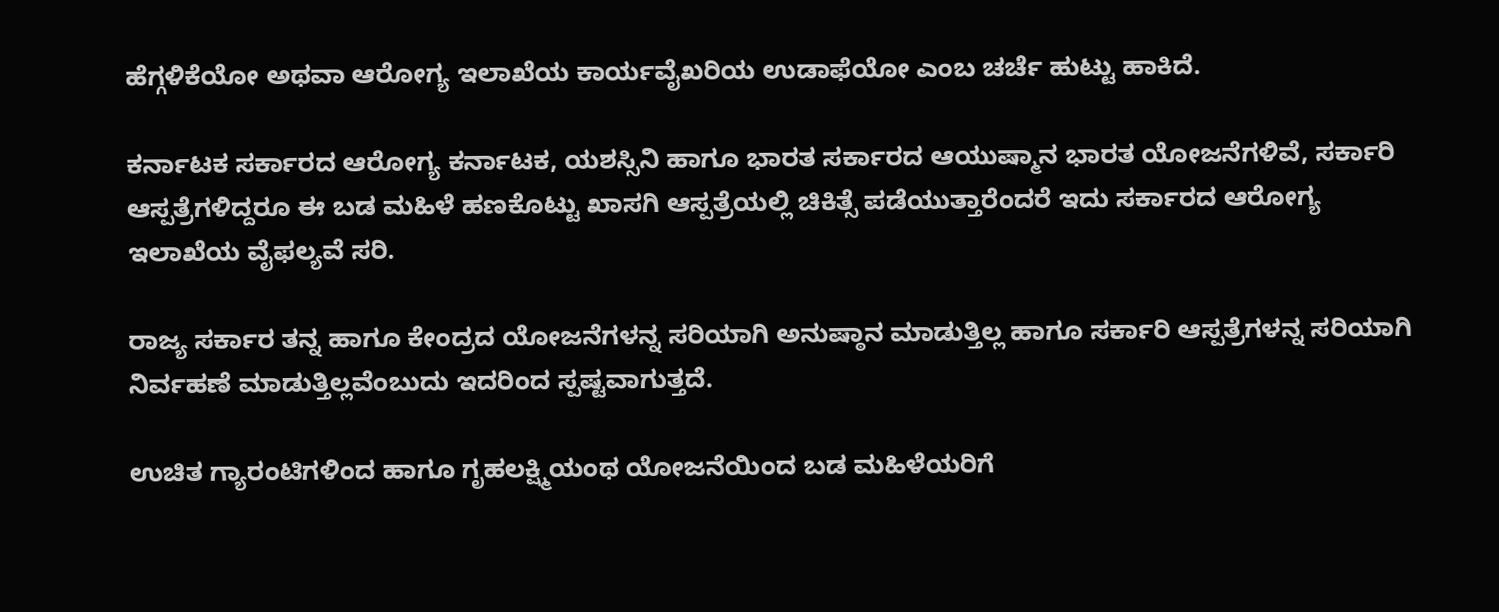ಹೆಗ್ಗಳಿಕೆಯೋ ಅಥವಾ ಆರೋಗ್ಯ ಇಲಾಖೆಯ ಕಾರ್ಯವೈಖರಿಯ ಉಡಾಫೆಯೋ ಎಂಬ ಚರ್ಚೆ ಹುಟ್ಟು ಹಾಕಿದೆ.

ಕರ್ನಾಟಕ ಸರ್ಕಾರದ ಆರೋಗ್ಯ ಕರ್ನಾಟಕ, ಯಶಸ್ಸಿನಿ ಹಾಗೂ ಭಾರತ ಸರ್ಕಾರದ ಆಯುಷ್ಮಾನ ಭಾರತ ಯೋಜನೆಗಳಿವೆ, ಸರ್ಕಾರಿ ಆಸ್ಪತ್ರೆಗಳಿದ್ದರೂ ಈ ಬಡ ಮಹಿಳೆ ಹಣಕೊಟ್ಟು ಖಾಸಗಿ ಆಸ್ಪತ್ರೆಯಲ್ಲಿ ಚಿಕಿತ್ಸೆ ಪಡೆಯುತ್ತಾರೆಂದರೆ ಇದು ಸರ್ಕಾರದ ಆರೋಗ್ಯ ಇಲಾಖೆಯ ವೈಫಲ್ಯವೆ ಸರಿ.

ರಾಜ್ಯ ಸರ್ಕಾರ ತನ್ನ ಹಾಗೂ ಕೇಂದ್ರದ ಯೋಜನೆಗಳನ್ನ ಸರಿಯಾಗಿ ಅನುಷ್ಠಾನ ಮಾಡುತ್ತಿಲ್ಲ ಹಾಗೂ ಸರ್ಕಾರಿ ಆಸ್ಪತ್ರೆಗಳನ್ನ ಸರಿಯಾಗಿ ನಿರ್ವಹಣೆ ಮಾಡುತ್ತಿಲ್ಲವೆಂಬುದು ಇದರಿಂದ ಸ್ಪಷ್ಟವಾಗುತ್ತದೆ.

ಉಚಿತ ಗ್ಯಾರಂಟಿಗಳಿಂದ ಹಾಗೂ ಗೃಹಲಕ್ಷ್ಮಿಯಂಥ ಯೋಜನೆಯಿಂದ ಬಡ ಮಹಿಳೆಯರಿಗೆ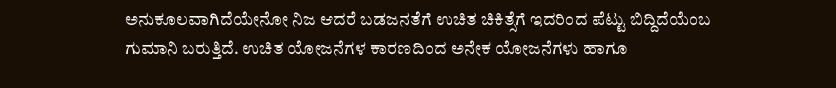ಅನುಕೂಲವಾಗಿದೆಯೇನೋ ನಿಜ ಆದರೆ ಬಡಜನತೆಗೆ ಉಚಿತ ಚಿಕಿತ್ಸೆಗೆ ಇದರಿಂದ ಪೆಟ್ಟು ಬಿದ್ದಿದೆಯೆಂಬ ಗುಮಾನಿ ಬರುತ್ತಿದೆ. ಉಚಿತ ಯೋಜನೆಗಳ ಕಾರಣದಿಂದ ಅನೇಕ ಯೋಜನೆಗಳು ಹಾಗೂ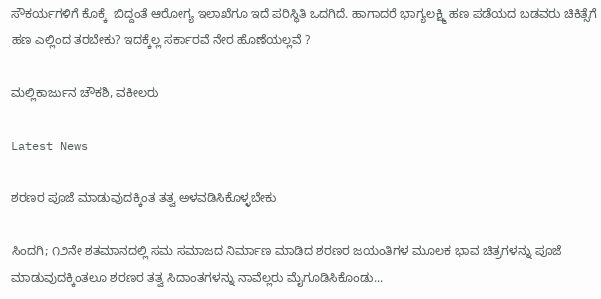ಸೌಕರ್ಯಗಳಿಗೆ ಕೊಕ್ಕೆ  ಬಿದ್ದಂತೆ ಆರೋಗ್ಯ ಇಲಾಖೆಗೂ ಇದೆ ಪರಿಸ್ಥಿತಿ ಒದಗಿದೆ. ಹಾಗಾದರೆ ಭಾಗ್ಯಲಕ್ಷ್ಮಿ ಹಣ ಪಡೆಯದ ಬಡವರು ಚಿಕಿತ್ಸೆಗೆ ಹಣ ಎಲ್ಲಿಂದ ತರಬೇಕು? ಇದಕ್ಕೆಲ್ಲ ಸರ್ಕಾರವೆ ನೇರ ಹೊಣೆಯಲ್ಲವೆ ?

ಮಲ್ಲಿಕಾರ್ಜುನ ಚೌಕಶಿ, ವಕೀಲರು

Latest News

ಶರಣರ ಪೂಜೆ ಮಾಡುವುದಕ್ಕಿಂತ ತತ್ವ ಅಳವಡಿಸಿಕೊಳ್ಳಬೇಕು

ಸಿಂದಗಿ; ೧೨ನೇ ಶತಮಾನದಲ್ಲಿ ಸಮ ಸಮಾಜದ ನಿರ್ಮಾಣ ಮಾಡಿದ ಶರಣರ ಜಯಂತಿಗಳ ಮೂಲಕ ಭಾವ ಚಿತ್ರಗಳನ್ನು ಪೂಜೆ ಮಾಡುವುದಕ್ಕಿಂತಲೂ ಶರಣರ ತತ್ವ ಸಿದಾಂತಗಳನ್ನು ನಾವೆಲ್ಲರು ಮೈಗೂಡಿಸಿಕೊಂಡು...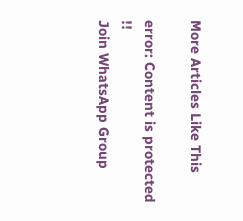More Articles Like This

error: Content is protected !!
Join WhatsApp Group